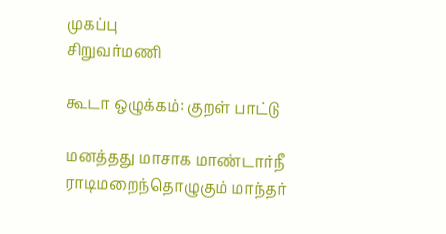முகப்பு
சிறுவர்மணி

கூடா ஒழுக்கம்: குறள் பாட்டு

மனத்தது மாசாக மாண்டார்நீ ராடிமறைந்தொழுகும் மாந்தர்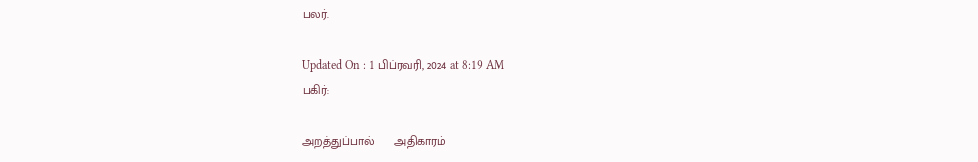பலர்.

Updated On : 1 பிப்ரவரி, 2024 at 8:19 AM
பகிர்:

அறத்துப்பால்      அதிகாரம்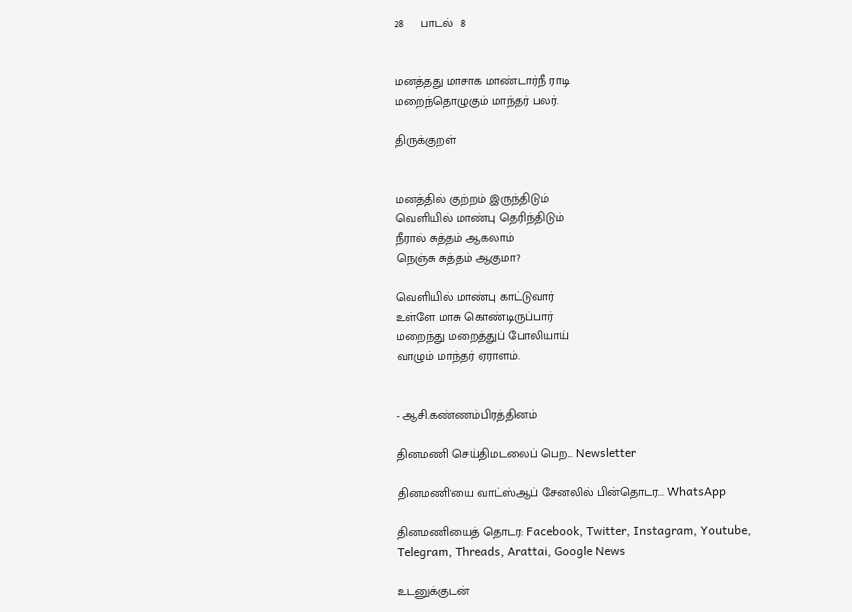28     பாடல்  8


மனத்தது மாசாக மாண்டார்நீ ராடி
மறைந்தொழுகும் மாந்தர் பலர்.

திருக்குறள்


மனத்தில் குற்றம் இருந்திடும்
வெளியில் மாண்பு தெரிந்திடும்
நீரால் சுத்தம் ஆகலாம்
நெஞ்சு சுத்தம் ஆகுமா?

வெளியில் மாண்பு காட்டுவார்
உள்ளே மாசு கொண்டிருப்பார்
மறைந்து மறைத்துப் போலியாய்
வாழும் மாந்தர் ஏராளம்.


- ஆசி.கண்ணம்பிரத்தினம்

தினமணி செய்திமடலைப் பெற... Newsletter

தினமணி'யை வாட்ஸ்ஆப் சேனலில் பின்தொடர... WhatsApp

தினமணியைத் தொடர: Facebook, Twitter, Instagram, Youtube, Telegram, Threads, Arattai, Google News

உடனுக்குடன்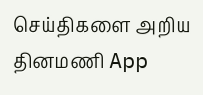செய்திகளை அறிய தினமணி App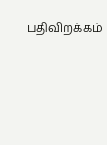பதிவிறக்கம்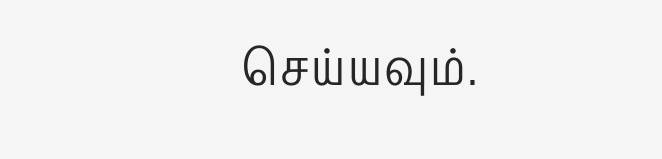செய்யவும்.